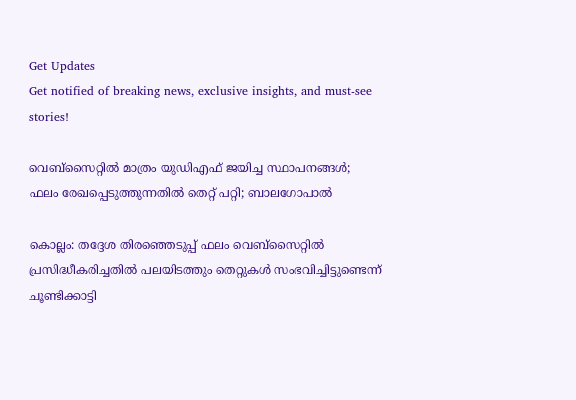Get Updates
Get notified of breaking news, exclusive insights, and must-see stories!

വെബ്സൈറ്റിൽ മാത്രം യുഡിഎഫ് ജയിച്ച സ്ഥാപനങ്ങൾ; ഫലം രേഖപ്പെടുത്തുന്നതില്‍ തെറ്റ് പറ്റി; ബാലഗോപാല്‍

കൊല്ലം: തദ്ദേശ തിരഞ്ഞെടുപ്പ് ഫലം വെബ്സൈറ്റില്‍ പ്രസിദ്ധീകരിച്ചതില്‍ പലയിടത്തും തെറ്റുകള്‍ സംഭവിച്ചിട്ടുണ്ടെന്ന് ചൂണ്ടിക്കാട്ടി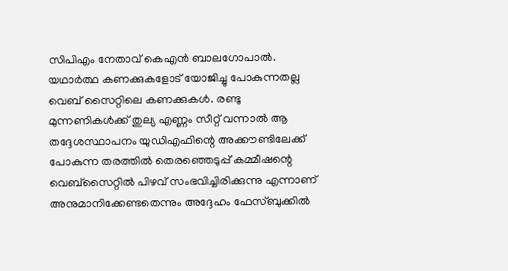സിപിഎം നേതാവ് കെഎന്‍ ബാലഗോപാല്‍. യഥാർത്ഥ കണക്കുകളോട് യോജിച്ചു പോകുന്നതല്ല വെബ് സൈറ്റിലെ കണക്കുകള്‍. രണ്ടു മുന്നണികൾക്ക് തുല്യ എണ്ണം സീറ്റ് വന്നാൽ ആ തദ്ദേശസ്ഥാപനം യുഡിഎഫിന്റെ അക്കൗണ്ടിലേക്ക് പോകുന്ന തരത്തിൽ തെരഞ്ഞെടുപ്പ് കമ്മീഷന്റെ വെബ്സൈറ്റിൽ പിഴവ് സംഭവിച്ചിരിക്കുന്നു എന്നാണ് അനുമാനിക്കേണ്ടതെന്നും അദ്ദേഹം ഫേസ്ബുക്കില്‍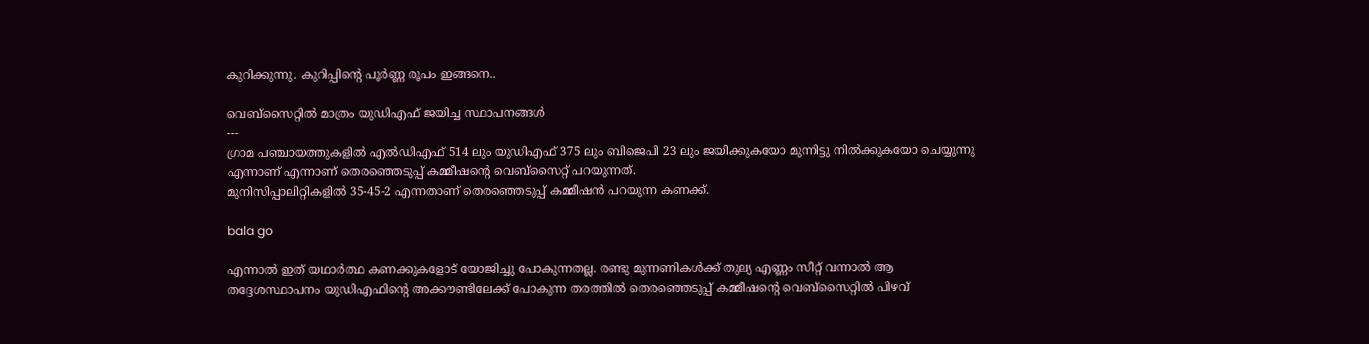കുറിക്കുന്നു. കുറിപ്പിന്‍റെ പൂര്‍ണ്ണ രൂപം ഇങ്ങനെ..

വെബ്സൈറ്റിൽ മാത്രം യുഡിഎഫ് ജയിച്ച സ്ഥാപനങ്ങൾ
---
ഗ്രാമ പഞ്ചായത്തുകളിൽ എൽഡിഎഫ് 514 ലും യുഡിഎഫ് 375 ലും ബിജെപി 23 ലും ജയിക്കുകയോ മുന്നിട്ടു നിൽക്കുകയോ ചെയ്യുന്നു എന്നാണ് എന്നാണ് തെരഞ്ഞെടുപ്പ് കമ്മീഷന്റെ വെബ്സൈറ്റ് പറയുന്നത്.
മുനിസിപ്പാലിറ്റികളിൽ 35-45-2 എന്നതാണ് തെരഞ്ഞെടുപ്പ് കമ്മീഷൻ പറയുന്ന കണക്ക്.

bala go

എന്നാൽ ഇത് യഥാർത്ഥ കണക്കുകളോട് യോജിച്ചു പോകുന്നതല്ല. രണ്ടു മുന്നണികൾക്ക് തുല്യ എണ്ണം സീറ്റ് വന്നാൽ ആ തദ്ദേശസ്ഥാപനം യുഡിഎഫിന്റെ അക്കൗണ്ടിലേക്ക് പോകുന്ന തരത്തിൽ തെരഞ്ഞെടുപ്പ് കമ്മീഷന്റെ വെബ്സൈറ്റിൽ പിഴവ്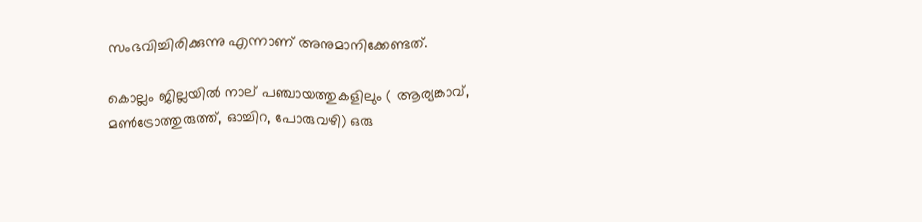സംഭവിച്ചിരിക്കുന്നു എന്നാണ് അനുമാനിക്കേണ്ടത്.

കൊല്ലം ജില്ലയിൽ നാല് പഞ്ചായത്തുകളിലും ( ആര്യങ്കാവ്, മൺട്രോത്തുരുത്ത്, ഓച്ചിറ, പോരുവഴി) ഒരു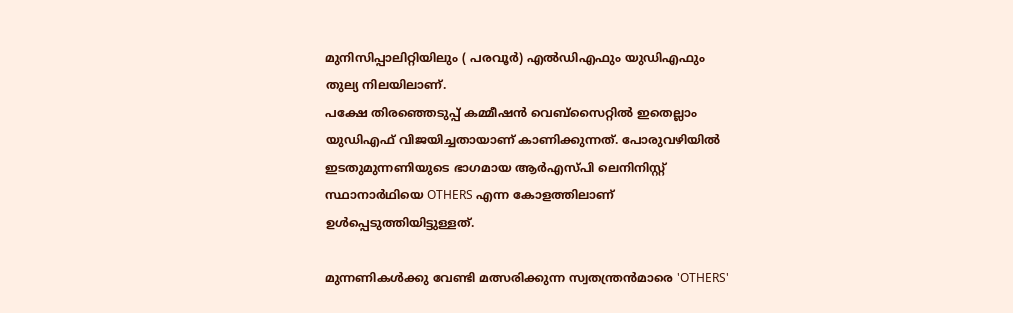മുനിസിപ്പാലിറ്റിയിലും ( പരവൂർ) എൽഡിഎഫും യുഡിഎഫും തുല്യ നിലയിലാണ്.
പക്ഷേ തിരഞ്ഞെടുപ്പ് കമ്മീഷൻ വെബ്സൈറ്റിൽ ഇതെല്ലാം യുഡിഎഫ് വിജയിച്ചതായാണ് കാണിക്കുന്നത്. പോരുവഴിയിൽ ഇടതുമുന്നണിയുടെ ഭാഗമായ ആർഎസ്പി ലെനിനിസ്റ്റ് സ്ഥാനാർഥിയെ OTHERS എന്ന കോളത്തിലാണ് ഉൾപ്പെടുത്തിയിട്ടുള്ളത്.

മുന്നണികൾക്കു വേണ്ടി മത്സരിക്കുന്ന സ്വതന്ത്രൻമാരെ 'OTHERS'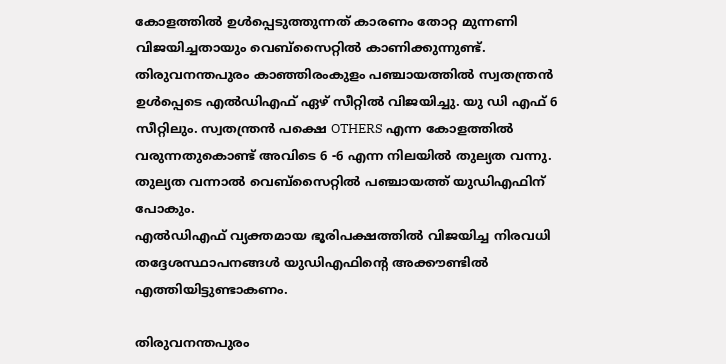കോളത്തിൽ ഉൾപ്പെടുത്തുന്നത് കാരണം തോറ്റ മുന്നണി വിജയിച്ചതായും വെബ്സൈറ്റിൽ കാണിക്കുന്നുണ്ട്. തിരുവനന്തപുരം കാഞ്ഞിരംകുളം പഞ്ചായത്തിൽ സ്വതന്ത്രൻ ഉൾപ്പെടെ എൽഡിഎഫ് ഏഴ് സീറ്റിൽ വിജയിച്ചു. യു ഡി എഫ് 6 സീറ്റിലും. സ്വതന്ത്രൻ പക്ഷെ OTHERS എന്ന കോളത്തിൽ വരുന്നതുകൊണ്ട് അവിടെ 6 -6 എന്ന നിലയിൽ തുല്യത വന്നു. തുല്യത വന്നാൽ വെബ്സൈറ്റിൽ പഞ്ചായത്ത് യുഡിഎഫിന് പോകും.
എൽഡിഎഫ് വ്യക്തമായ ഭൂരിപക്ഷത്തിൽ വിജയിച്ച നിരവധി തദ്ദേശസ്ഥാപനങ്ങൾ യുഡിഎഫിന്റെ അക്കൗണ്ടിൽ എത്തിയിട്ടുണ്ടാകണം.

തിരുവനന്തപുരം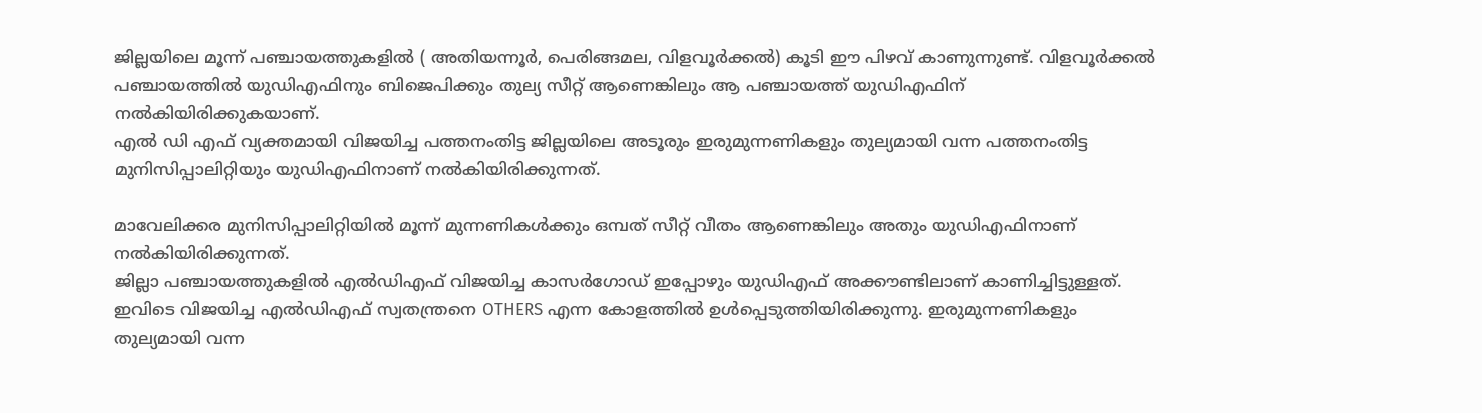ജില്ലയിലെ മൂന്ന് പഞ്ചായത്തുകളിൽ ( അതിയന്നൂർ, പെരിങ്ങമല, വിളവൂർക്കൽ) കൂടി ഈ പിഴവ് കാണുന്നുണ്ട്. വിളവൂർക്കൽ പഞ്ചായത്തിൽ യുഡിഎഫിനും ബിജെപിക്കും തുല്യ സീറ്റ് ആണെങ്കിലും ആ പഞ്ചായത്ത് യുഡിഎഫിന് നൽകിയിരിക്കുകയാണ്.
എൽ ഡി എഫ് വ്യക്തമായി വിജയിച്ച പത്തനംതിട്ട ജില്ലയിലെ അടൂരും ഇരുമുന്നണികളും തുല്യമായി വന്ന പത്തനംതിട്ട മുനിസിപ്പാലിറ്റിയും യുഡിഎഫിനാണ് നൽകിയിരിക്കുന്നത്.

മാവേലിക്കര മുനിസിപ്പാലിറ്റിയിൽ മൂന്ന് മുന്നണികൾക്കും ഒമ്പത് സീറ്റ് വീതം ആണെങ്കിലും അതും യുഡിഎഫിനാണ് നൽകിയിരിക്കുന്നത്.
ജില്ലാ പഞ്ചായത്തുകളിൽ എൽഡിഎഫ് വിജയിച്ച കാസർഗോഡ് ഇപ്പോഴും യുഡിഎഫ് അക്കൗണ്ടിലാണ് കാണിച്ചിട്ടുള്ളത്. ഇവിടെ വിജയിച്ച എൽഡിഎഫ് സ്വതന്ത്രനെ OTHERS എന്ന കോളത്തിൽ ഉൾപ്പെടുത്തിയിരിക്കുന്നു. ഇരുമുന്നണികളും തുല്യമായി വന്ന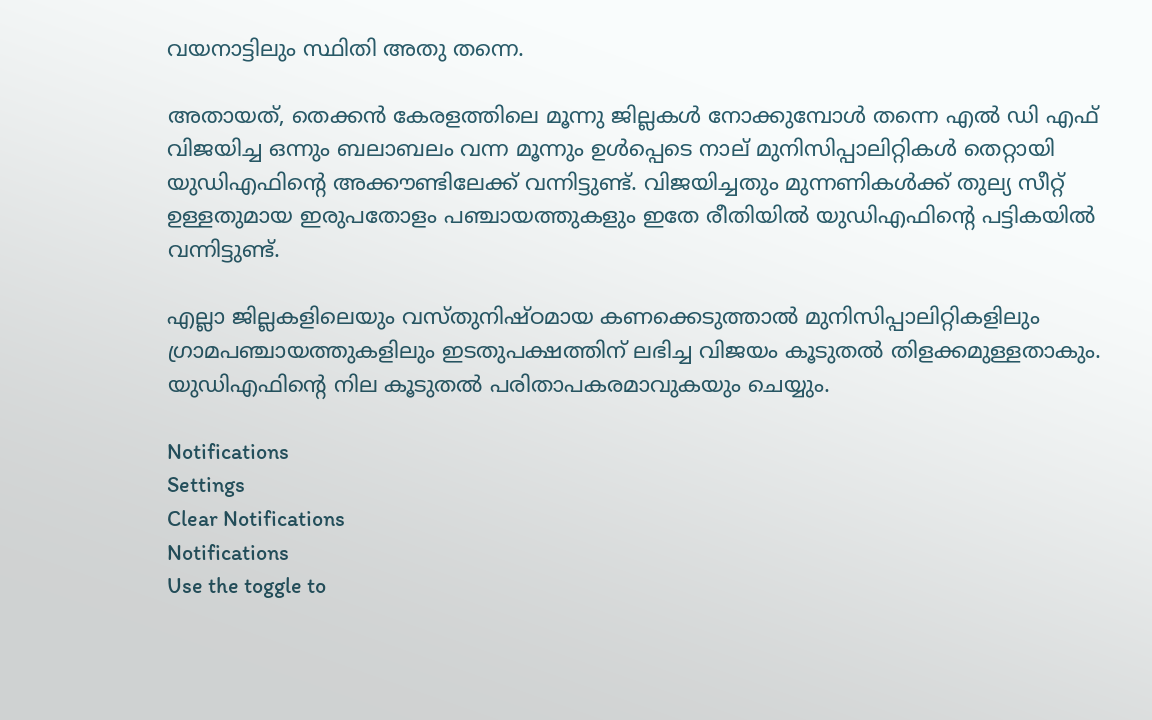വയനാട്ടിലും സ്ഥിതി അതു തന്നെ.

അതായത്, തെക്കൻ കേരളത്തിലെ മൂന്നു ജില്ലകൾ നോക്കുമ്പോൾ തന്നെ എൽ ഡി എഫ് വിജയിച്ച ഒന്നും ബലാബലം വന്ന മൂന്നും ഉൾപ്പെടെ നാല് മുനിസിപ്പാലിറ്റികൾ തെറ്റായി യുഡിഎഫിന്റെ അക്കൗണ്ടിലേക്ക് വന്നിട്ടുണ്ട്. വിജയിച്ചതും മുന്നണികൾക്ക് തുല്യ സീറ്റ് ഉള്ളതുമായ ഇരുപതോളം പഞ്ചായത്തുകളും ഇതേ രീതിയിൽ യുഡിഎഫിന്റെ പട്ടികയിൽ വന്നിട്ടുണ്ട്.

എല്ലാ ജില്ലകളിലെയും വസ്തുനിഷ്ഠമായ കണക്കെടുത്താൽ മുനിസിപ്പാലിറ്റികളിലും ഗ്രാമപഞ്ചായത്തുകളിലും ഇടതുപക്ഷത്തിന് ലഭിച്ച വിജയം കൂടുതൽ തിളക്കമുള്ളതാകും. യുഡിഎഫിന്റെ നില കൂടുതൽ പരിതാപകരമാവുകയും ചെയ്യും.

Notifications
Settings
Clear Notifications
Notifications
Use the toggle to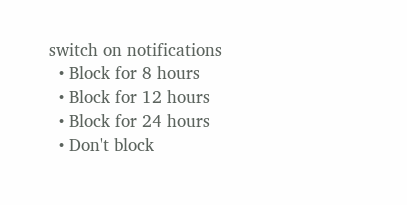switch on notifications
  • Block for 8 hours
  • Block for 12 hours
  • Block for 24 hours
  • Don't block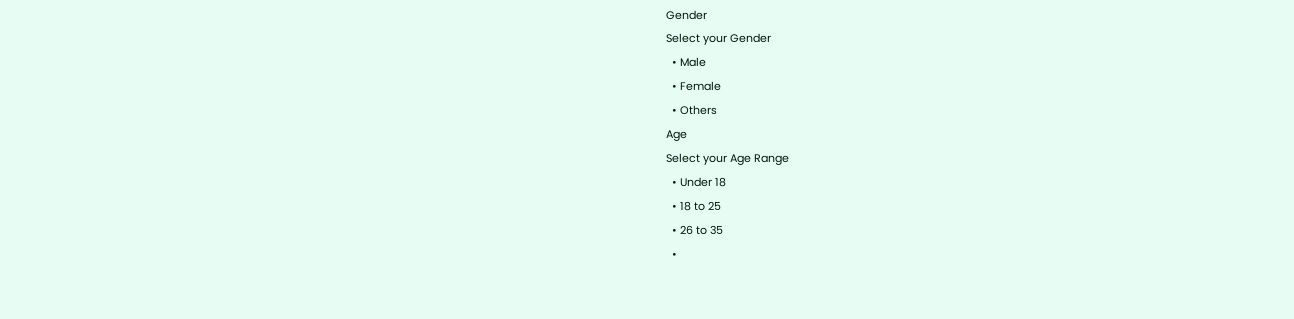Gender
Select your Gender
  • Male
  • Female
  • Others
Age
Select your Age Range
  • Under 18
  • 18 to 25
  • 26 to 35
  •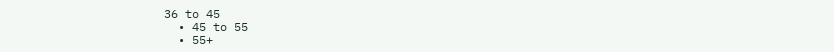36 to 45
  • 45 to 55
  • 55+